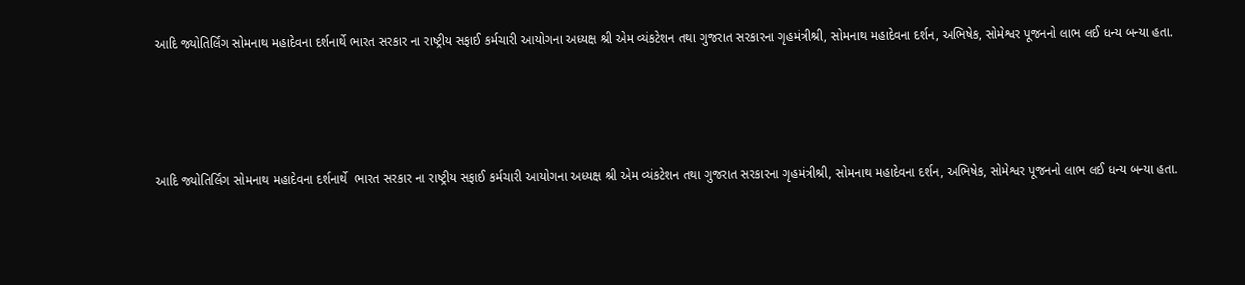આદિ જ્યોતિર્લિંગ સોમનાથ મહાદેવના દર્શનાર્થે ભારત સરકાર ના રાષ્ટ્રીય સફાઈ કર્મચારી આયોગના અધ્યક્ષ શ્રી એમ વ્યંકટેશન તથા ગુજરાત સરકારના ગૃહમંત્રીશ્રી, સોમનાથ મહાદેવના દર્શન, અભિષેક, સોમેશ્વર પૂજનનો લાભ લઈ ધન્ય બન્યા હતા.




આદિ જ્યોતિર્લિંગ સોમનાથ મહાદેવના દર્શનાર્થે  ભારત સરકાર ના રાષ્ટ્રીય સફાઈ કર્મચારી આયોગના અધ્યક્ષ શ્રી એમ વ્યંકટેશન તથા ગુજરાત સરકારના ગૃહમંત્રીશ્રી, સોમનાથ મહાદેવના દર્શન, અભિષેક, સોમેશ્વર પૂજનનો લાભ લઈ ધન્ય બન્યા હતા.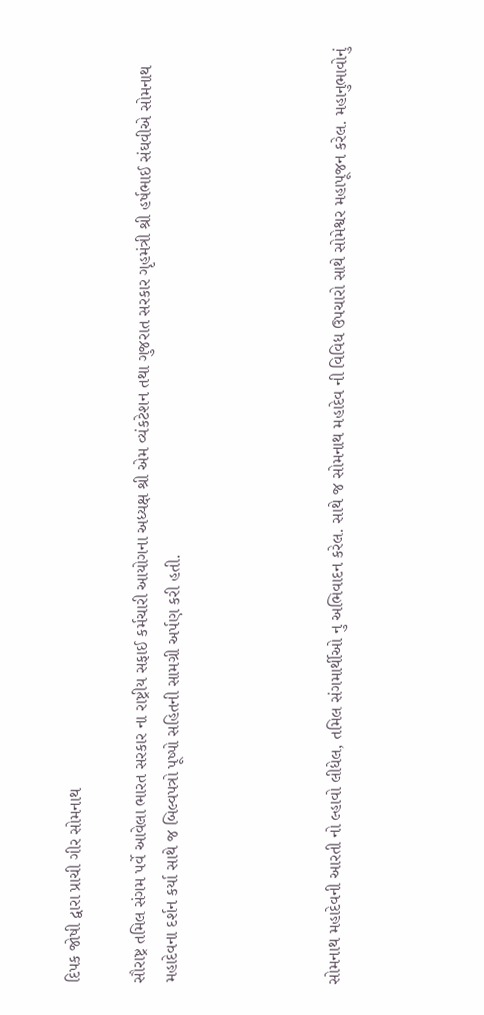દિપક જોષી દ્વારા પ્રાચી ગીર સોમનાથ

સૌરાષ્ટ્ર તમિલ સંગમ પર્વે આવેલા ભારત સરકાર ના રાષ્ટ્રીય સફાઈ કર્મચારી આયોગના અધ્યક્ષ શ્રી એમ વ્યંકટેશન તથા ગુજરાત સરકાર ગૃહમંત્રી શ્રી હર્ષભાઈ સંઘવીએ સોમનાથ મહાદેવના દર્શન કર્યા સાથે જ બિલ્વપત્રો પૂષ્પો સહિતની સામગ્રી અર્પણ કરી હતી.




સોમનાથ મહાદેવની આરતી નો લ્હાવો લીધેલ, તમિલ સંગમાર્થીઓ નુ અભિવાદન કરેલ. સાથે જ સોમનાથ મહાદેવ ની વિવિધ ઉપચારો સાથે સોમેશ્વર મહાપૂજન કરેલ. મહાનુભાવોનું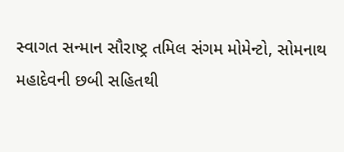સ્વાગત સન્માન સૌરાષ્ટ્ર તમિલ સંગમ મોમેન્ટો, સોમનાથ મહાદેવની છબી સહિતથી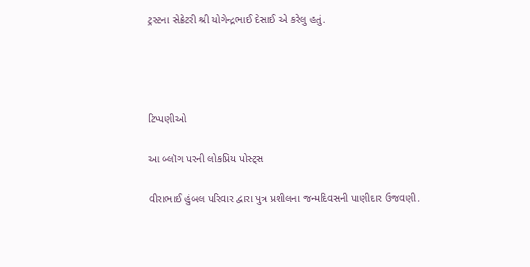ટ્રસ્ટના સેક્રેટરી શ્રી યોગેન્દ્રભાઈ દેસાઈ એ કરેલુ હતું.




ટિપ્પણીઓ

આ બ્લૉગ પરની લોકપ્રિય પોસ્ટ્સ

વીરાભાઈ હુંબલ પરિવાર દ્વારા પુત્ર પ્રશીલના જન્મદિવસની પાણીદાર ઉજવણી.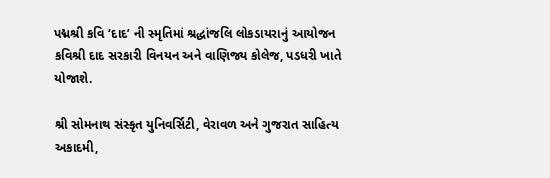પદ્મશ્રી કવિ ‘દાદ’ ની સ્મૃતિમાં શ્રદ્ધાંજલિ લોકડાયરાનું આયોજન કવિશ્રી દાદ સરકારી વિનયન અને વાણિજ્ય કોલેજ, પડધરી ખાતે યોજાશે.

શ્રી સોમનાથ સંસ્કૃત યુનિવર્સિટી, વેરાવળ અને ગુજરાત સાહિત્ય અકાદમી,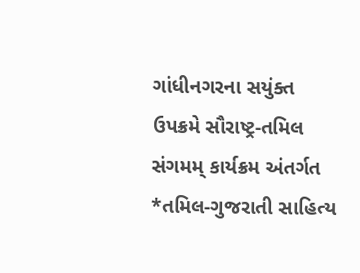ગાંધીનગરના સયુંક્ત ઉપક્રમે સૌરાષ્ટ્ર-તમિલ સંગમમ્ કાર્યક્રમ અંતર્ગત *તમિલ-ગુજરાતી સાહિત્ય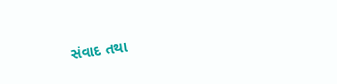સંવાદ તથા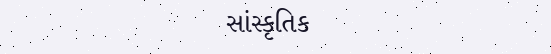સાંસ્કૃતિક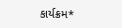કાર્યક્રમ*